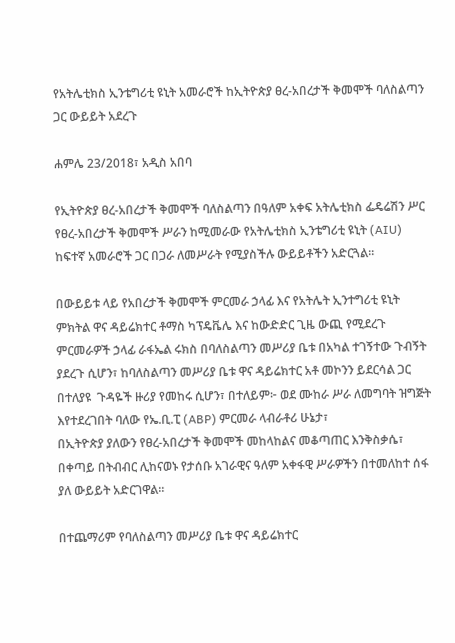የአትሌቲክስ ኢንቴግሪቲ ዩኒት አመራሮች ከኢትዮጵያ ፀረ-አበረታች ቅመሞች ባለስልጣን ጋር ውይይት አደረጉ

ሐምሌ 23/2018፣ አዲስ አበባ

የኢትዮጵያ ፀረ-አበረታች ቅመሞች ባለስልጣን በዓለም አቀፍ አትሌቲክስ ፌዴሬሽን ሥር የፀረ-አበረታች ቅመሞች ሥራን ከሚመራው የአትሌቲክስ ኢንቴግሪቲ ዩኒት (AIU) ከፍተኛ አመራሮች ጋር በጋራ ለመሥራት የሚያስችሉ ውይይቶችን አድርጓል።

በውይይቱ ላይ የአበረታች ቅመሞች ምርመራ ኃላፊ እና የአትሌት ኢንተግሪቲ ዩኒት ምክትል ዋና ዳይሬክተር ቶማስ ካፕዴቬሌ እና ከውድድር ጊዜ ውጪ የሚደረጉ ምርመራዎች ኃላፊ ራፋኤል ሩክስ በባለስልጣን መሥሪያ ቤቱ በአካል ተገኝተው ጉብኝት ያደረጉ ሲሆን፣ ከባለስልጣን መሥሪያ ቤቱ ዋና ዳይሬክተር አቶ መኮንን ይደርሳል ጋር በተለያዩ  ጉዳዬች ዙሪያ የመከሩ ሲሆን፣ በተለይም፦ ወደ ሙከራ ሥራ ለመግባት ዝግጅት እየተደረገበት ባለው የኤ.ቢ.ፒ (ABP) ምርመራ ላብራቶሪ ሁኔታ፣
በኢትዮጵያ ያለውን የፀረ-አበረታች ቅመሞች መከላከልና መቆጣጠር እንቅስቃሴ፣
በቀጣይ በትብብር ሊከናወኑ የታሰቡ አገራዊና ዓለም አቀፋዊ ሥራዎችን በተመለከተ ሰፋ ያለ ውይይት አድርገዋል።

በተጨማሪም የባለስልጣን መሥሪያ ቤቱ ዋና ዳይሬክተር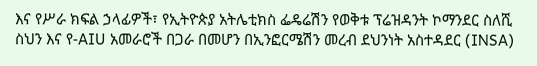እና የሥራ ክፍል ኃላፊዎች፣ የኢትዮጵያ አትሌቲክስ ፌዴሬሽን የወቅቱ ፕሬዝዳንት ኮማንደር ስለሺ ስህን እና የ-AIU አመራሮች በጋራ በመሆን በኢንፎርሜሽን መረብ ደህንነት አስተዳደር (INSA)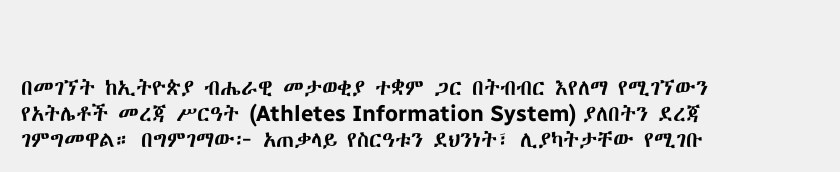በመገኘት ከኢትዮጵያ ብሔራዊ መታወቂያ ተቋም ጋር በትብብር እየለማ የሚገኘውን የአትሌቶች መረጃ ሥርዓት (Athletes Information System) ያለበትን ደረጃ ገምግመዋል። በግምገማው፦ አጠቃላይ የስርዓቱን ደህንነት፣ ሊያካትታቸው የሚገቡ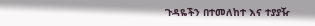ጉዳዬችን በተመለከተ እና ተያያዥ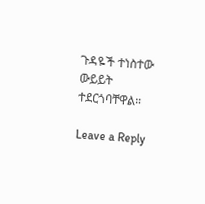ጉዳዬች ተነስተው ውይይት ተደርጎባቸዋል።

Leave a Reply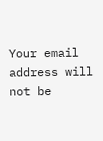Your email address will not be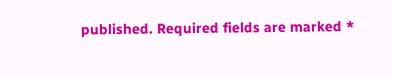published. Required fields are marked *